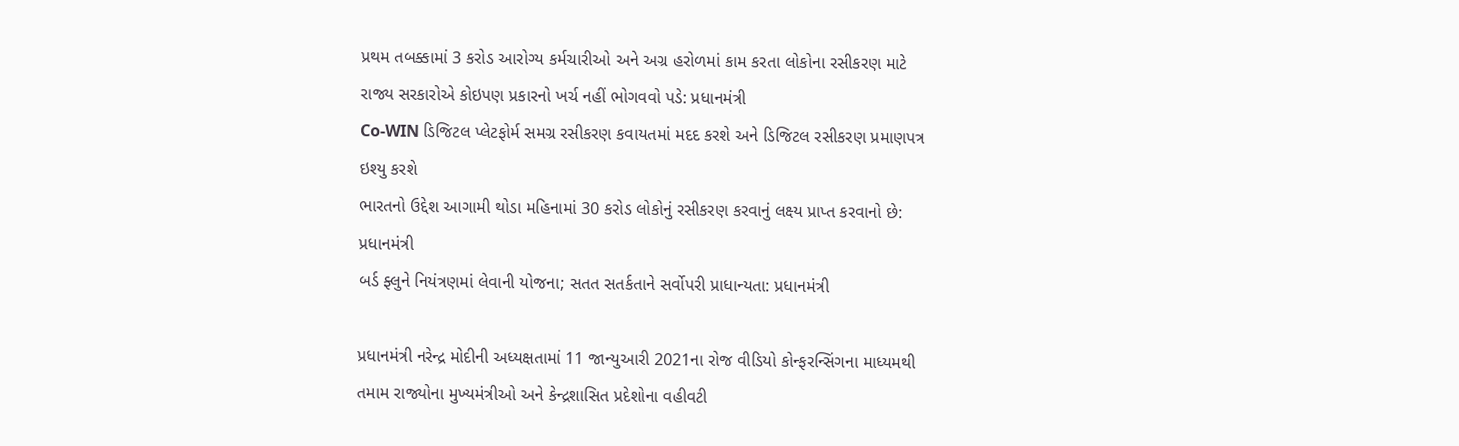પ્રથમ તબક્કામાં 3 કરોડ આરોગ્ય કર્મચારીઓ અને અગ્ર હરોળમાં કામ કરતા લોકોના રસીકરણ માટે રાજ્ય સરકારોએ કોઇપણ પ્રકારનો ખર્ચ નહીં ભોગવવો પડે: પ્રધાનમંત્રી
Co-WIN ડિજિટલ પ્લેટફોર્મ સમગ્ર રસીકરણ કવાયતમાં મદદ કરશે અને ડિજિટલ રસીકરણ પ્રમાણપત્ર ઇશ્યુ કરશે
ભારતનો ઉદ્દેશ આગામી થોડા મહિનામાં 30 કરોડ લોકોનું રસીકરણ કરવાનું લક્ષ્ય પ્રાપ્ત કરવાનો છે: પ્રધાનમંત્રી
બર્ડ ફ્લુને નિયંત્રણમાં લેવાની યોજના; સતત સતર્કતાને સર્વોપરી પ્રાધાન્યતા: પ્રધાનમંત્રી

પ્રધાનમંત્રી નરેન્દ્ર મોદીની અધ્યક્ષતામાં 11 જાન્યુઆરી 2021ના રોજ વીડિયો કોન્ફરન્સિંગના માધ્યમથી તમામ રાજ્યોના મુખ્યમંત્રીઓ અને કેન્દ્રશાસિત પ્રદેશોના વહીવટી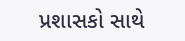પ્રશાસકો સાથે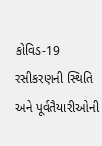કોવિડ-19 રસીકરણની સ્થિતિ અને પૂર્વતૈયારીઓની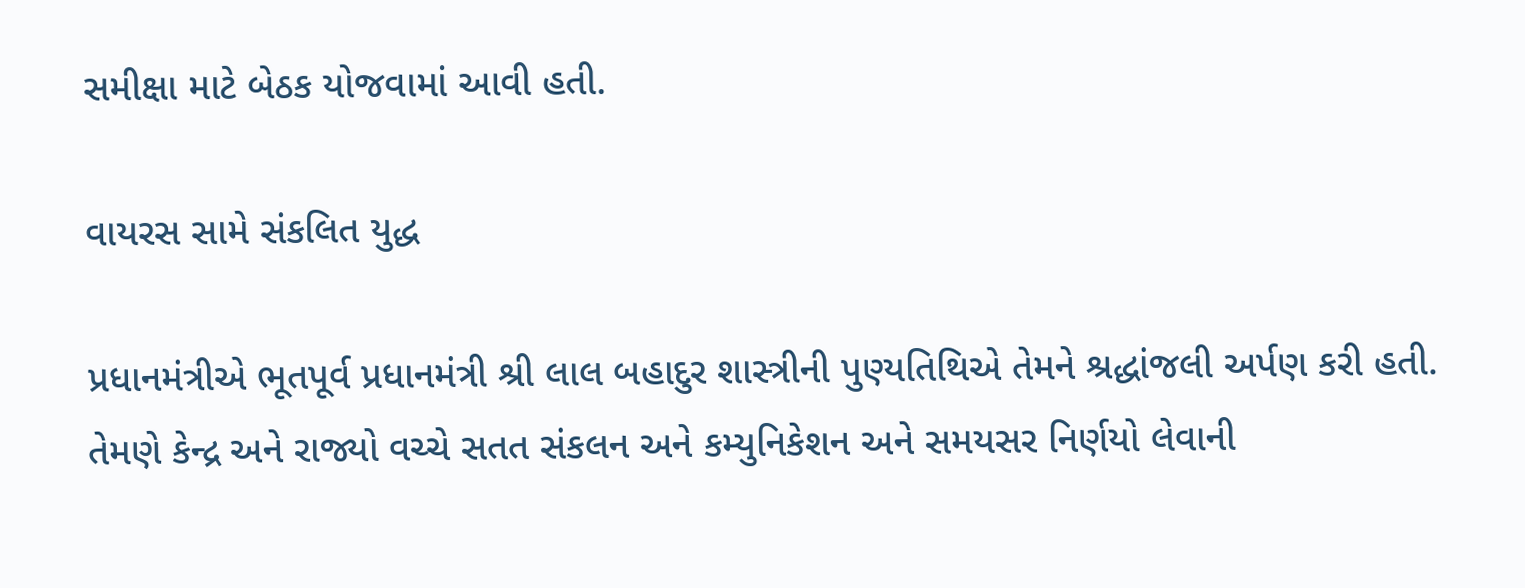સમીક્ષા માટે બેઠક યોજવામાં આવી હતી.

વાયરસ સામે સંકલિત યુદ્ધ

પ્રધાનમંત્રીએ ભૂતપૂર્વ પ્રધાનમંત્રી શ્રી લાલ બહાદુર શાસ્ત્રીની પુણ્યતિથિએ તેમને શ્રદ્ધાંજલી અર્પણ કરી હતી. તેમણે કેન્દ્ર અને રાજ્યો વચ્ચે સતત સંકલન અને કમ્યુનિકેશન અને સમયસર નિર્ણયો લેવાની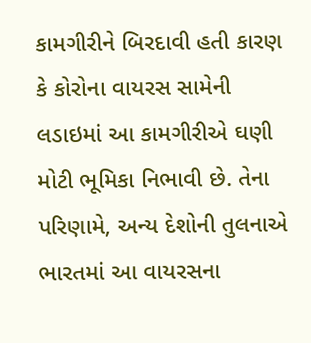કામગીરીને બિરદાવી હતી કારણ કે કોરોના વાયરસ સામેની લડાઇમાં આ કામગીરીએ ઘણી મોટી ભૂમિકા નિભાવી છે. તેના પરિણામે, અન્ય દેશોની તુલનાએ ભારતમાં આ વાયરસના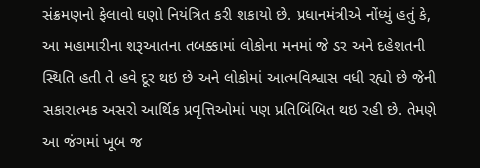સંક્રમણનો ફેલાવો ઘણો નિયંત્રિત કરી શકાયો છે. પ્રધાનમંત્રીએ નોંધ્યું હતું કે, આ મહામારીના શરૂઆતના તબક્કામાં લોકોના મનમાં જે ડર અને દહેશતની સ્થિતિ હતી તે હવે દૂર થઇ છે અને લોકોમાં આત્મવિશ્વાસ વધી રહ્યો છે જેની સકારાત્મક અસરો આર્થિક પ્રવૃત્તિઓમાં પણ પ્રતિબિંબિત થઇ રહી છે. તેમણે આ જંગમાં ખૂબ જ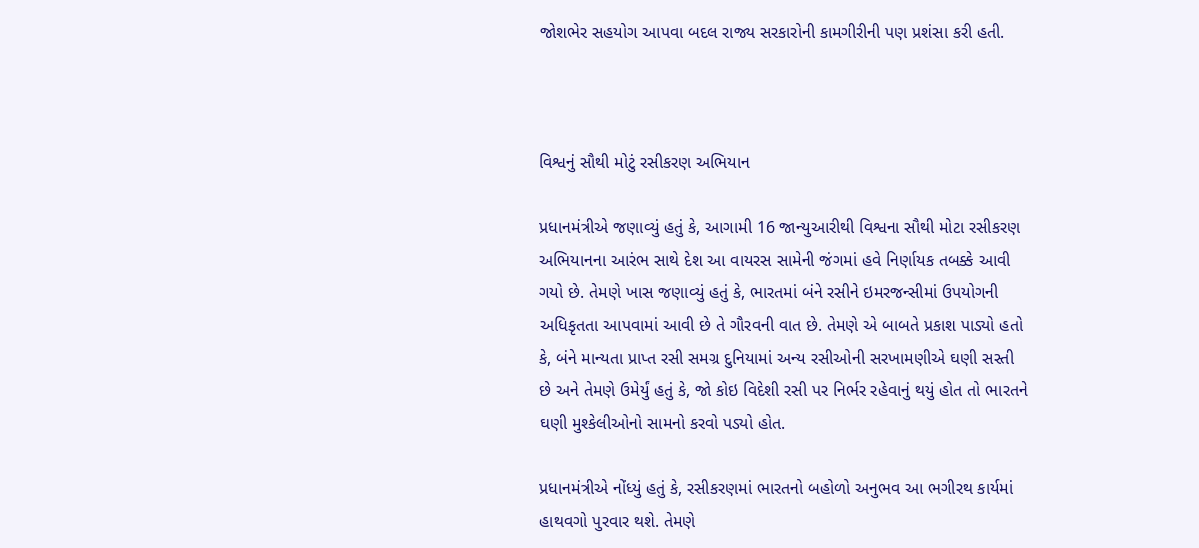જોશભેર સહયોગ આપવા બદલ રાજ્ય સરકારોની કામગીરીની પણ પ્રશંસા કરી હતી.



વિશ્વનું સૌથી મોટું રસીકરણ અભિયાન

પ્રધાનમંત્રીએ જણાવ્યું હતું કે, આગામી 16 જાન્યુઆરીથી વિશ્વના સૌથી મોટા રસીકરણ અભિયાનના આરંભ સાથે દેશ આ વાયરસ સામેની જંગમાં હવે નિર્ણાયક તબક્કે આવી ગયો છે. તેમણે ખાસ જણાવ્યું હતું કે, ભારતમાં બંને રસીને ઇમરજન્સીમાં ઉપયોગની અધિકૃતતા આપવામાં આવી છે તે ગૌરવની વાત છે. તેમણે એ બાબતે પ્રકાશ પાડ્યો હતો કે, બંને માન્યતા પ્રાપ્ત રસી સમગ્ર દુનિયામાં અન્ય રસીઓની સરખામણીએ ઘણી સસ્તી છે અને તેમણે ઉમેર્યું હતું કે, જો કોઇ વિદેશી રસી પર નિર્ભર રહેવાનું થયું હોત તો ભારતને ઘણી મુશ્કેલીઓનો સામનો કરવો પડ્યો હોત.

પ્રધાનમંત્રીએ નોંધ્યું હતું કે, રસીકરણમાં ભારતનો બહોળો અનુભવ આ ભગીરથ કાર્યમાં હાથવગો પુરવાર થશે. તેમણે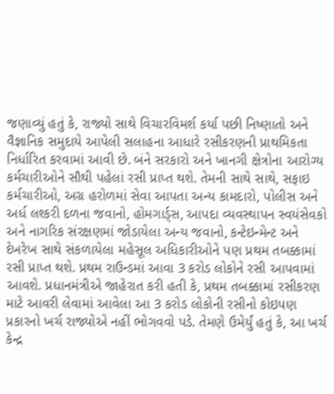જણાવ્યું હતું કે, રાજ્યો સાથે વિચારવિમર્શ કર્યા પછી નિષ્ણાતો અને વૈજ્ઞાનિક સમુદાયે આપેલી સલાહના આધારે રસીકરણની પ્રાથમિકતા નિર્ધારિત કરવામાં આવી છે. બંને સરકારો અને ખાનગી ક્ષેત્રોના આરોગ્ય કર્મચારીઓને સૌથી પહેલાં રસી પ્રાપ્ત થશે. તેમની સાથે સાથે, સફાઇ કર્મચારીઓ, અગ્ર હરોળમાં સેવા આપતા અન્ય કામદારો, પોલીસ અને અર્ધ લશ્કરી દળના જવાનો, હોમગાર્ડ્સ, આપદા વ્યવસ્થાપન સ્વયંસેવકો અને નાગરિક સંરક્ષણમાં જોડાયેલા અન્ય જવાનો, કન્ટેઇન્મેન્ટ અને દેખરેખ સાથે સંકળાયેલા મહેસૂલ અધિકારીઓને પણ પ્રથમ તબક્કામાં રસી પ્રાપ્ત થશે. પ્રથમ રાઉન્ડમાં આવા 3 કરોડ લોકોને રસી આપવામાં આવશે. પ્રધાનમંત્રીએ જાહેરાત કરી હતી કે, પ્રથમ તબક્કામાં રસીકરણ માટે આવરી લેવામાં આવેલા આ 3 કરોડ લોકોની રસીનો કોઇપણ પ્રકારનો ખર્ચ રાજ્યોએ નહીં ભોગવવો પડે. તેમણે ઉમેર્યું હતું કે, આ ખર્ચ કેન્દ્ર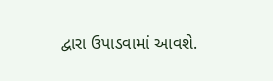દ્વારા ઉપાડવામાં આવશે.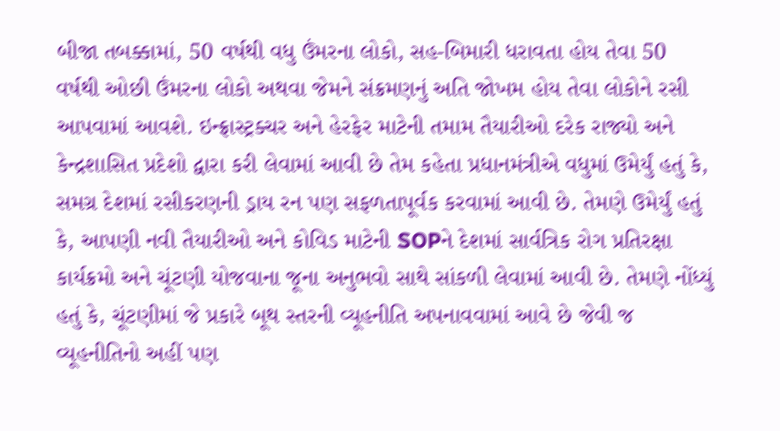બીજા તબક્કામાં, 50 વર્ષથી વધુ ઉંમરના લોકો, સહ-બિમારી ધરાવતા હોય તેવા 50 વર્ષથી ઓછી ઉંમરના લોકો અથવા જેમને સંક્રમણનું અતિ જોખમ હોય તેવા લોકોને રસી આપવામાં આવશે. ઇન્ફ્રાસ્ટ્રક્ચર અને હેરફેર માટેની તમામ તૈયારીઓ દરેક રાજ્યો અને કેન્દ્રશાસિત પ્રદેશો દ્વારા કરી લેવામાં આવી છે તેમ કહેતા પ્રધાનમંત્રીએ વધુમાં ઉમેર્યું હતું કે, સમગ્ર દેશમાં રસીકરણની ડ્રાય રન પણ સફળતાપૂર્વક કરવામાં આવી છે. તેમણે ઉમેર્યું હતું કે, આપણી નવી તૈયારીઓ અને કોવિડ માટેની SOPને દેશમાં સાર્વત્રિક રોગ પ્રતિરક્ષા કાર્યક્રમો અને ચૂંટણી યોજવાના જૂના અનુભવો સાથે સાંકળી લેવામાં આવી છે. તેમણે નોંધ્યું હતું કે, ચૂંટણીમાં જે પ્રકારે બૂથ સ્તરની વ્યૂહનીતિ અપનાવવામાં આવે છે જેવી જ વ્યૂહનીતિનો અહીં પણ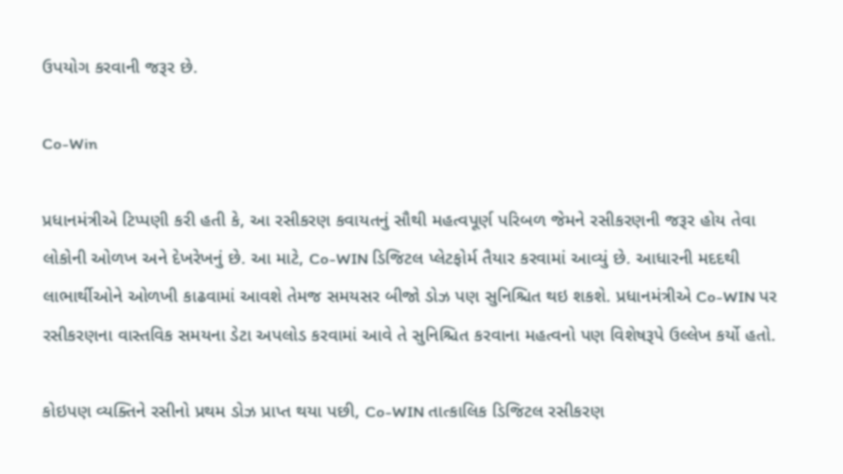ઉપયોગ કરવાની જરૂર છે.

Co-Win

પ્રધાનમંત્રીએ ટિપ્પણી કરી હતી કે, આ રસીકરણ કવાયતનું સૌથી મહત્વપૂર્ણ પરિબળ જેમને રસીકરણની જરૂર હોય તેવા લોકોની ઓળખ અને દેખરેખનું છે. આ માટે, Co-WIN ડિજિટલ પ્લેટફોર્મ તૈયાર કરવામાં આવ્યું છે. આધારની મદદથી લાભાર્થીઓને ઓળખી કાઢવામાં આવશે તેમજ સમયસર બીજો ડોઝ પણ સુનિશ્ચિત થઇ શકશે. પ્રધાનમંત્રીએ Co-WIN પર રસીકરણના વાસ્તવિક સમયના ડેટા અપલોડ કરવામાં આવે તે સુનિશ્ચિત કરવાના મહત્વનો પણ વિશેષરૂપે ઉલ્લેખ કર્યો હતો.

કોઇપણ વ્યક્તિને રસીનો પ્રથમ ડોઝ પ્રાપ્ત થયા પછી, Co-WIN તાત્કાલિક ડિજિટલ રસીકરણ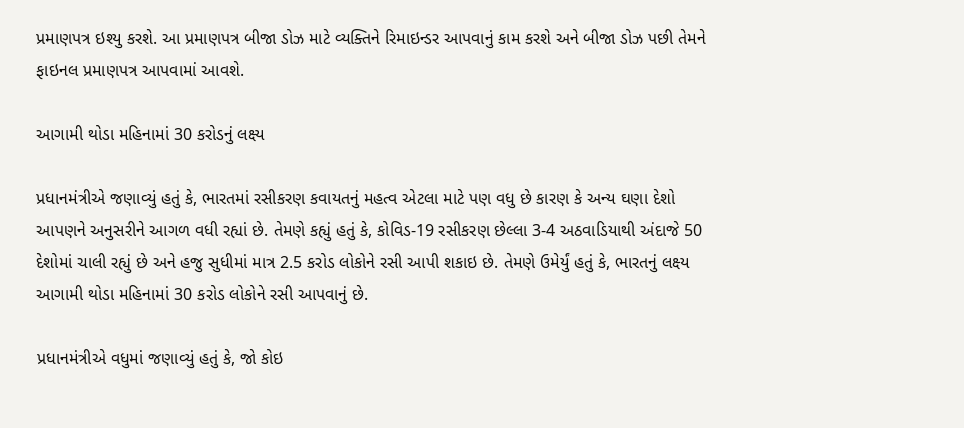પ્રમાણપત્ર ઇશ્યુ કરશે. આ પ્રમાણપત્ર બીજા ડોઝ માટે વ્યક્તિને રિમાઇન્ડર આપવાનું કામ કરશે અને બીજા ડોઝ પછી તેમને ફાઇનલ પ્રમાણપત્ર આપવામાં આવશે.

આગામી થોડા મહિનામાં 30 કરોડનું લક્ષ્ય

પ્રધાનમંત્રીએ જણાવ્યું હતું કે, ભારતમાં રસીકરણ કવાયતનું મહત્વ એટલા માટે પણ વધુ છે કારણ કે અન્ય ઘણા દેશો આપણને અનુસરીને આગળ વધી રહ્યાં છે. તેમણે કહ્યું હતું કે, કોવિડ-19 રસીકરણ છેલ્લા 3-4 અઠવાડિયાથી અંદાજે 50 દેશોમાં ચાલી રહ્યું છે અને હજુ સુધીમાં માત્ર 2.5 કરોડ લોકોને રસી આપી શકાઇ છે. તેમણે ઉમેર્યું હતું કે, ભારતનું લક્ષ્ય આગામી થોડા મહિનામાં 30 કરોડ લોકોને રસી આપવાનું છે.

પ્રધાનમંત્રીએ વધુમાં જણાવ્યું હતું કે, જો કોઇ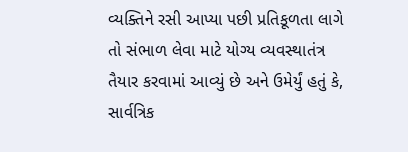વ્યક્તિને રસી આપ્યા પછી પ્રતિકૂળતા લાગે તો સંભાળ લેવા માટે યોગ્ય વ્યવસ્થાતંત્ર તૈયાર કરવામાં આવ્યું છે અને ઉમેર્યું હતું કે, સાર્વત્રિક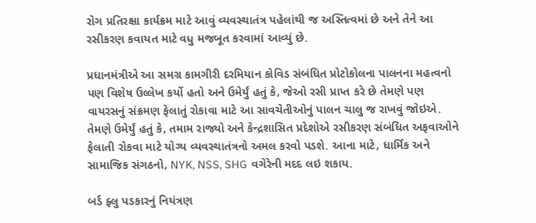રોગ પ્રતિરક્ષા કાર્યક્રમ માટે આવું વ્યવસ્થાતંત્ર પહેલાંથી જ અસ્તિત્વમાં છે અને તેને આ રસીકરણ કવાયત માટે વધુ મજબૂત કરવામાં આવ્યું છે.

પ્રધાનમંત્રીએ આ સમગ્ર કામગીરી દરમિયાન કોવિડ સંબંધિત પ્રોટોકોલના પાલનના મહત્વનો પણ વિશેષ ઉલ્લેખ કર્યો હતો અને ઉમેર્યું હતું કે, જેઓ રસી પ્રાપ્ત કરે છે તેમણે પણ વાયરસનું સંક્રમણ ફેલાતું રોકાવા માટે આ સાવચેતીઓનું પાલન ચાલુ જ રાખવું જોઇએ. તેમણે ઉમેર્યું હતું કે, તમામ રાજ્યો અને કેન્દ્રશાસિત પ્રદેશોએ રસીકરણ સંબંધિત અફવાઓને ફેલાતી રોકવા માટે યોગ્ય વ્યવસ્થાતંત્રનો અમલ કરવો પડશે. આના માટે, ધાર્મિક અને સામાજિક સંગઠનો, NYK, NSS, SHG વગેરેની મદદ લઇ શકાય.

બર્ડ ફ્લુ પડકારનું નિયંત્રણ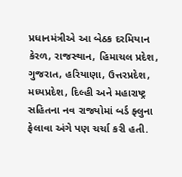પ્રધાનમંત્રીએ આ બેઠક દરમિયાન કેરળ, રાજસ્થાન, હિમાચલ પ્રદેશ, ગુજરાત, હરિયાણા, ઉત્તરપ્રદેશ, મધ્યપ્રદેશ, દિલ્હી અને મહારાષ્ટ્ર સહિતના નવ રાજ્યોમાં બર્ડ ફ્લુના ફેલાવા અંગે પણ ચર્ચા કરી હતી.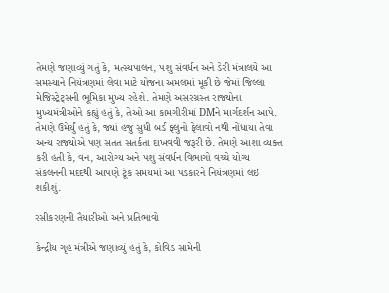તેમણે જણાવ્યું ગતું કે, મત્સ્યપાલન, પશુ સંવર્ધન અને ડેરી મંત્રાલયે આ સમસ્યાને નિયંત્રણમાં લેવા માટે યોજના અમલમાં મૂકી છે જેમાં જિલ્લા મેજિસ્ટ્રેટ્સની ભૂમિકા મુખ્ય રહેશે. તેમણે અસરગ્રસ્ત રાજ્યોના મુખ્યમંત્રીઓને કહ્યું હતું કે, તેઓ આ કામગીરીમાં DMને માર્ગદર્શન આપે. તેમણે ઉમેર્યું હતું કે, જ્યાં હજુ સુધી બર્ડ ફ્લુનો ફેલાવો નથી નોંધાયા તેવા અન્ય રાજ્યોએ પણ સતત સતર્કતા દાખવવી જરૂરી છે. તેમણે આશા વ્યક્ત કરી હતી કે, વન, આરોગ્ય અને પશુ સંવર્ધન વિભાગો વચ્ચે યોગ્ય સંકલનની મદદથી આપણે ટૂંક સમયમાં આ પડકારને નિયંત્રણમાં લઇ શકીશું.

રસીકરણની તૈયારીઓ અને પ્રતિભાવો

કેન્દ્રીય ગૃહ મંત્રીએ જણાવ્યું હતું કે, કોવિડ સામેની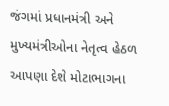જંગમાં પ્રધાનમંત્રી અને મુખ્યમંત્રીઓના નેતૃત્વ હેઠળ આપણા દેશે મોટાભાગના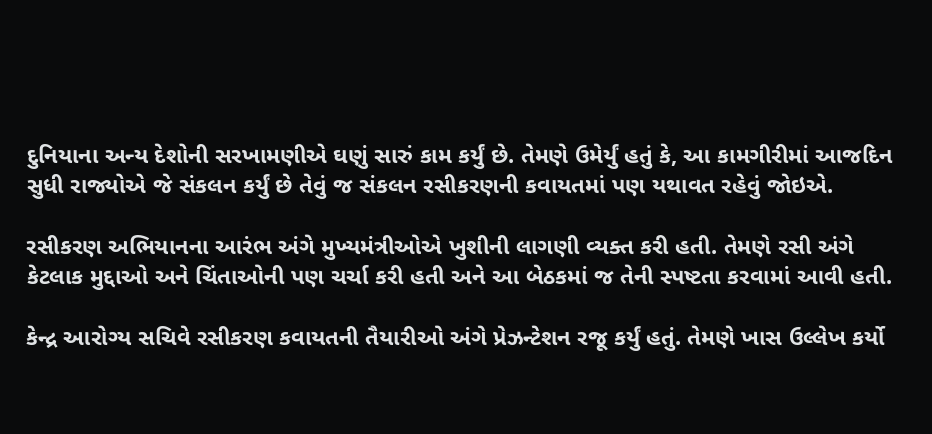દુનિયાના અન્ય દેશોની સરખામણીએ ઘણું સારું કામ કર્યું છે. તેમણે ઉમેર્યું હતું કે, આ કામગીરીમાં આજદિન સુધી રાજ્યોએ જે સંકલન કર્યું છે તેવું જ સંકલન રસીકરણની કવાયતમાં પણ યથાવત રહેવું જોઇએ.

રસીકરણ અભિયાનના આરંભ અંગે મુખ્યમંત્રીઓએ ખુશીની લાગણી વ્યક્ત કરી હતી. તેમણે રસી અંગે કેટલાક મુદ્દાઓ અને ચિંતાઓની પણ ચર્ચા કરી હતી અને આ બેઠકમાં જ તેની સ્પષ્ટતા કરવામાં આવી હતી.

કેન્દ્ર આરોગ્ય સચિવે રસીકરણ કવાયતની તૈયારીઓ અંગે પ્રેઝન્ટેશન રજૂ કર્યું હતું. તેમણે ખાસ ઉલ્લેખ કર્યો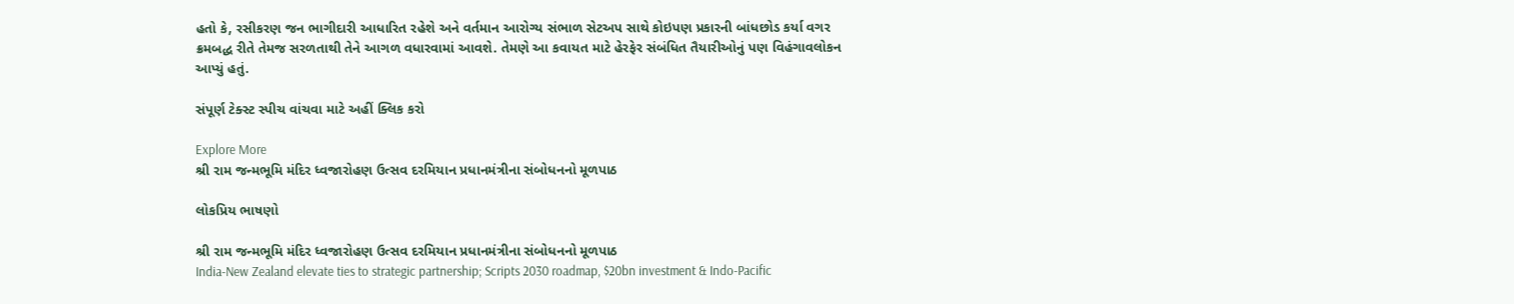હતો કે, રસીકરણ જન ભાગીદારી આધારિત રહેશે અને વર્તમાન આરોગ્ય સંભાળ સેટઅપ સાથે કોઇપણ પ્રકારની બાંધછોડ કર્યા વગર ક્રમબદ્ધ રીતે તેમજ સરળતાથી તેને આગળ વધારવામાં આવશે. તેમણે આ કવાયત માટે હેરફેર સંબંધિત તૈયારીઓનું પણ વિહંગાવલોકન આપ્યું હતું.

સંપૂર્ણ ટેક્સ્ટ સ્પીચ વાંચવા માટે અહીં ક્લિક કરો

Explore More
શ્રી રામ જન્મભૂમિ મંદિર ધ્વજારોહણ ઉત્સવ દરમિયાન પ્રધાનમંત્રીના સંબોધનનો મૂળપાઠ

લોકપ્રિય ભાષણો

શ્રી રામ જન્મભૂમિ મંદિર ધ્વજારોહણ ઉત્સવ દરમિયાન પ્રધાનમંત્રીના સંબોધનનો મૂળપાઠ
India-New Zealand elevate ties to strategic partnership; Scripts 2030 roadmap, $20bn investment & Indo-Pacific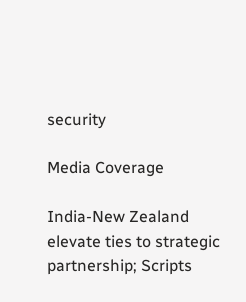security

Media Coverage

India-New Zealand elevate ties to strategic partnership; Scripts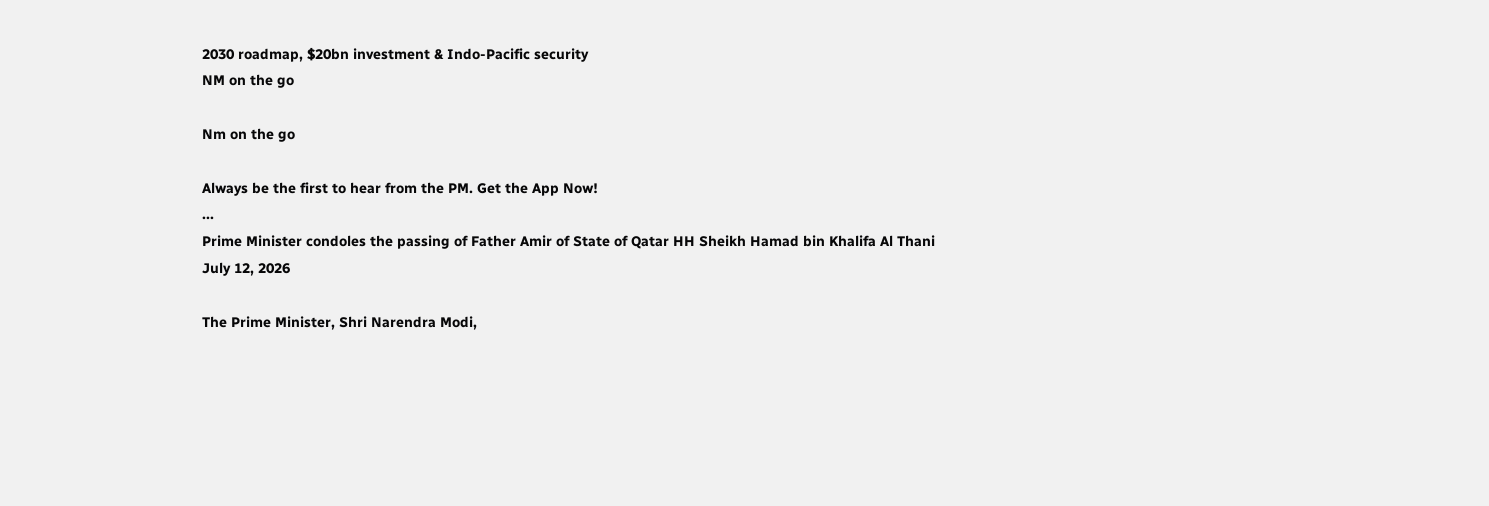2030 roadmap, $20bn investment & Indo-Pacific security
NM on the go

Nm on the go

Always be the first to hear from the PM. Get the App Now!
...
Prime Minister condoles the passing of Father Amir of State of Qatar HH Sheikh Hamad bin Khalifa Al Thani
July 12, 2026

The Prime Minister, Shri Narendra Modi,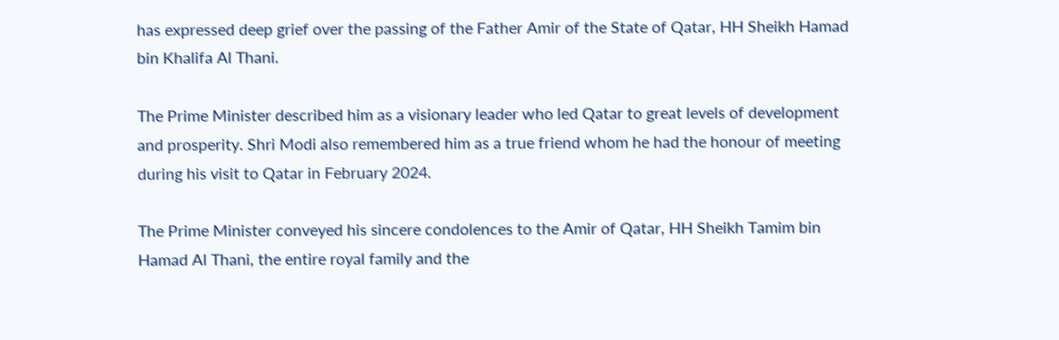has expressed deep grief over the passing of the Father Amir of the State of Qatar, HH Sheikh Hamad bin Khalifa Al Thani.

The Prime Minister described him as a visionary leader who led Qatar to great levels of development and prosperity. Shri Modi also remembered him as a true friend whom he had the honour of meeting during his visit to Qatar in February 2024.

The Prime Minister conveyed his sincere condolences to the Amir of Qatar, HH Sheikh Tamim bin Hamad Al Thani, the entire royal family and the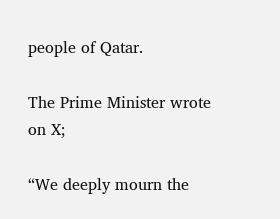people of Qatar.

The Prime Minister wrote on X;

“We deeply mourn the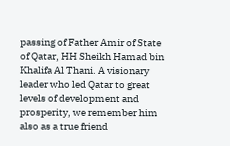passing of Father Amir of State of Qatar, HH Sheikh Hamad bin Khalifa Al Thani. A visionary leader who led Qatar to great levels of development and prosperity, we remember him also as a true friend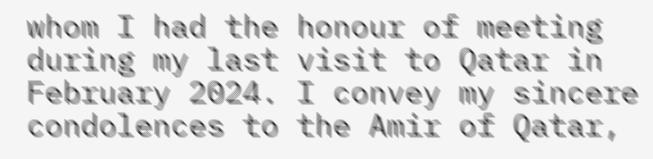whom I had the honour of meeting during my last visit to Qatar in February 2024. I convey my sincere condolences to the Amir of Qatar,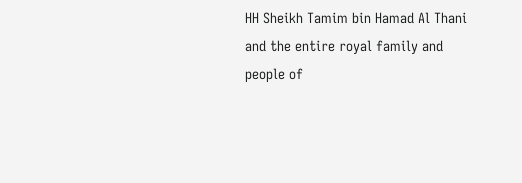HH Sheikh Tamim bin Hamad Al Thani and the entire royal family and people of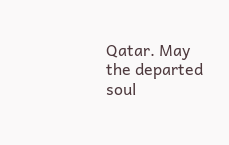Qatar. May the departed soul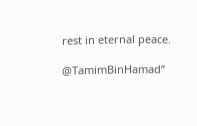rest in eternal peace.

@TamimBinHamad”